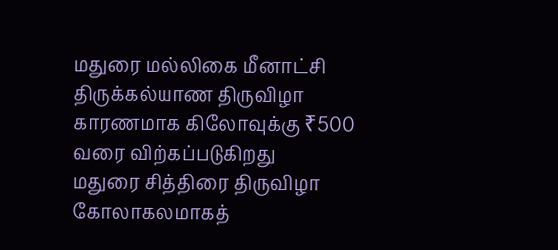மதுரை மல்லிகை மீனாட்சி திருக்கல்யாண திருவிழா காரணமாக கிலோவுக்கு ₹500 வரை விற்கப்படுகிறது
மதுரை சித்திரை திருவிழா கோலாகலமாகத்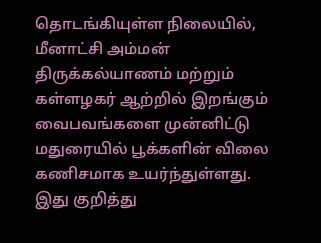தொடங்கியுள்ள நிலையில், மீனாட்சி அம்மன் திருக்கல்யாணம் மற்றும் கள்ளழகர் ஆற்றில் இறங்கும் வைபவங்களை முன்னிட்டு மதுரையில் பூக்களின் விலை கணிசமாக உயர்ந்துள்ளது. இது குறித்து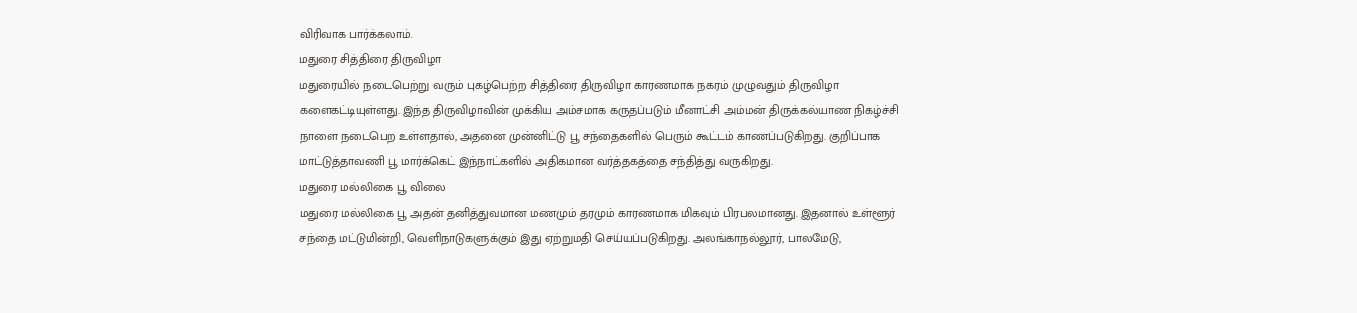விரிவாக பார்க்கலாம்.
மதுரை சித்திரை திருவிழா
மதுரையில் நடைபெற்று வரும் புகழ்பெற்ற சித்திரை திருவிழா காரணமாக நகரம் முழுவதும் திருவிழா களைகட்டியுள்ளது. இந்த திருவிழாவின் முக்கிய அம்சமாக கருதப்படும் மீனாட்சி அம்மன் திருக்கல்யாண நிகழ்ச்சி நாளை நடைபெற உள்ளதால், அதனை முன்னிட்டு பூ சந்தைகளில் பெரும் கூட்டம் காணப்படுகிறது. குறிப்பாக மாட்டுத்தாவணி பூ மார்க்கெட் இந்நாட்களில் அதிகமான வர்த்தகத்தை சந்தித்து வருகிறது.
மதுரை மல்லிகை பூ விலை
மதுரை மல்லிகை பூ அதன் தனித்துவமான மணமும் தரமும் காரணமாக மிகவும் பிரபலமானது. இதனால் உள்ளூர் சந்தை மட்டுமின்றி, வெளிநாடுகளுக்கும் இது ஏற்றுமதி செய்யப்படுகிறது. அலங்காநல்லூர், பாலமேடு,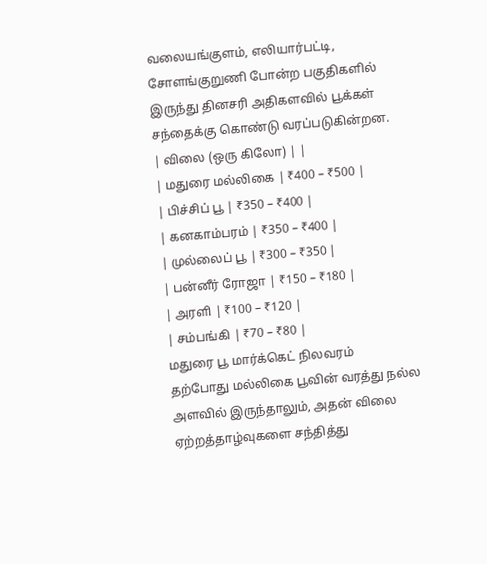வலையங்குளம், எலியார்பட்டி, சோளங்குறுணி போன்ற பகுதிகளில் இருந்து தினசரி அதிகளவில் பூக்கள் சந்தைக்கு கொண்டு வரப்படுகின்றன.
| விலை (ஒரு கிலோ) | |
| மதுரை மல்லிகை | ₹400 – ₹500 |
| பிச்சிப் பூ | ₹350 – ₹400 |
| கனகாம்பரம் | ₹350 – ₹400 |
| முல்லைப் பூ | ₹300 – ₹350 |
| பன்னீர் ரோஜா | ₹150 – ₹180 |
| அரளி | ₹100 – ₹120 |
| சம்பங்கி | ₹70 – ₹80 |
மதுரை பூ மார்க்கெட் நிலவரம்
தற்போது மல்லிகை பூவின் வரத்து நல்ல அளவில் இருந்தாலும், அதன் விலை ஏற்றத்தாழ்வுகளை சந்தித்து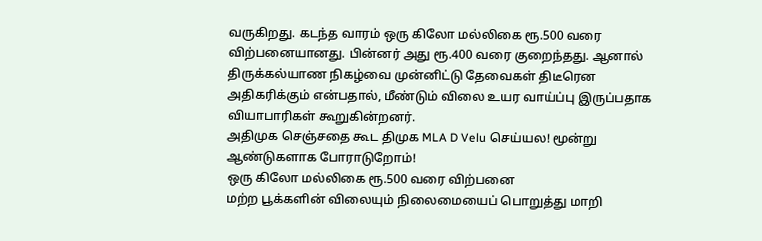வருகிறது. கடந்த வாரம் ஒரு கிலோ மல்லிகை ரூ.500 வரை விற்பனையானது. பின்னர் அது ரூ.400 வரை குறைந்தது. ஆனால் திருக்கல்யாண நிகழ்வை முன்னிட்டு தேவைகள் திடீரென அதிகரிக்கும் என்பதால், மீண்டும் விலை உயர வாய்ப்பு இருப்பதாக வியாபாரிகள் கூறுகின்றனர்.
அதிமுக செஞ்சதை கூட திமுக MLA D Velu செய்யல! மூன்று ஆண்டுகளாக போராடுறோம்!
ஒரு கிலோ மல்லிகை ரூ.500 வரை விற்பனை
மற்ற பூக்களின் விலையும் நிலைமையைப் பொறுத்து மாறி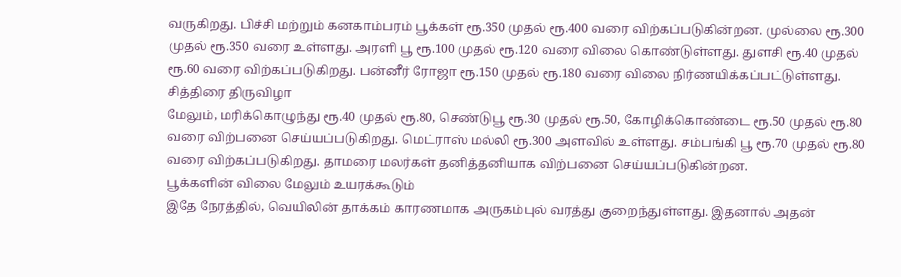வருகிறது. பிச்சி மற்றும் கனகாம்பரம் பூக்கள் ரூ.350 முதல் ரூ.400 வரை விற்கப்படுகின்றன. முல்லை ரூ.300 முதல் ரூ.350 வரை உள்ளது. அரளி பூ ரூ.100 முதல் ரூ.120 வரை விலை கொண்டுள்ளது. துளசி ரூ.40 முதல் ரூ.60 வரை விற்கப்படுகிறது. பன்னீர் ரோஜா ரூ.150 முதல் ரூ.180 வரை விலை நிர்ணயிக்கப்பட்டுள்ளது.
சித்திரை திருவிழா
மேலும், மரிக்கொழுந்து ரூ.40 முதல் ரூ.80, செண்டுபூ ரூ.30 முதல் ரூ.50, கோழிக்கொண்டை ரூ.50 முதல் ரூ.80 வரை விற்பனை செய்யப்படுகிறது. மெட்ராஸ் மல்லி ரூ.300 அளவில் உள்ளது. சம்பங்கி பூ ரூ.70 முதல் ரூ.80 வரை விற்கப்படுகிறது. தாமரை மலர்கள் தனித்தனியாக விற்பனை செய்யப்படுகின்றன.
பூக்களின் விலை மேலும் உயரக்கூடும்
இதே நேரத்தில், வெயிலின் தாக்கம் காரணமாக அருகம்புல் வரத்து குறைந்துள்ளது. இதனால் அதன்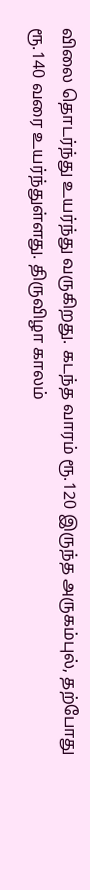விலை தொடர்ந்து உயர்ந்து வருகிறது. கடந்த வாரம் ரூ.120 இருந்த அருகம்புல், தற்போது ரூ.140 வரை உயர்ந்துள்ளது. திருவிழா காலம்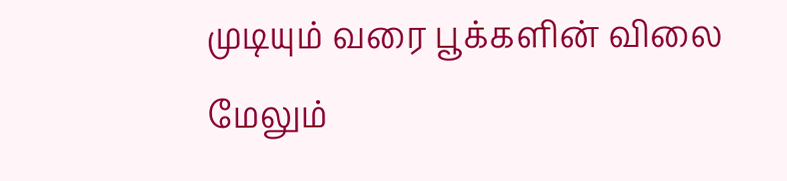முடியும் வரை பூக்களின் விலை மேலும்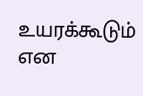உயரக்கூடும் என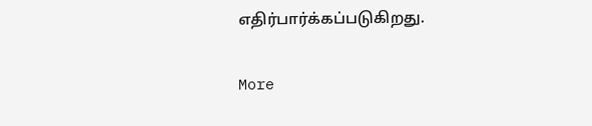எதிர்பார்க்கப்படுகிறது.

More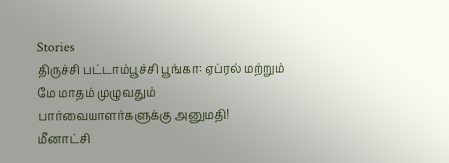Stories
திருச்சி பட்டாம்பூச்சி பூங்கா: ஏப்ரல் மற்றும் மே மாதம் முழுவதும் பார்வையாளர்களுக்கு அனுமதி!
மீனாட்சி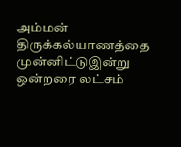அம்மன் திருக்கல்யாணத்தை முன்னிட்டுஇன்று ஒன்றரை லட்சம்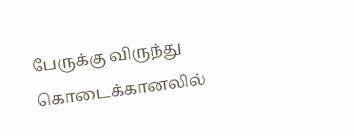பேருக்கு விருந்து
கொடைக்கானலில்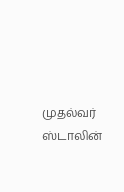முதல்வர் ஸ்டாலின்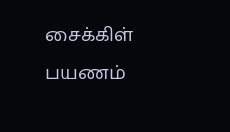சைக்கிள் பயணம்